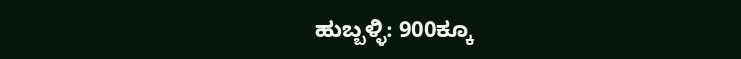ಹುಬ್ಬಳ್ಳಿ: 900ಕ್ಕೂ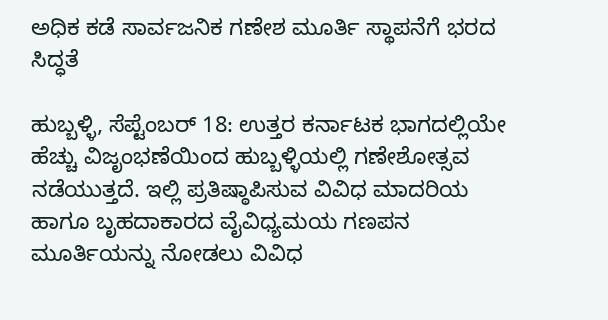ಅಧಿಕ ಕಡೆ ಸಾರ್ವಜನಿಕ ಗಣೇಶ ಮೂರ್ತಿ ಸ್ಥಾಪನೆಗೆ ಭರದ ಸಿದ್ಧತೆ

ಹುಬ್ಬಳ್ಳಿ, ಸೆಪ್ಟೆಂಬರ್ 18: ಉತ್ತರ ಕರ್ನಾಟಕ ಭಾಗದಲ್ಲಿಯೇ ಹೆಚ್ಚು ವಿಜೃಂಭಣೆಯಿಂದ ಹುಬ್ಬಳ್ಳಿಯಲ್ಲಿ ಗಣೇಶೋತ್ಸವ ನಡೆಯುತ್ತದೆ. ಇಲ್ಲಿ ಪ್ರತಿಷ್ಠಾಪಿಸುವ ವಿವಿಧ ಮಾದರಿಯ ಹಾಗೂ ಬೃಹದಾಕಾರದ ವೈವಿಧ್ಯಮಯ ಗಣಪನ ಮೂರ್ತಿಯನ್ನು ನೋಡಲು ವಿವಿಧ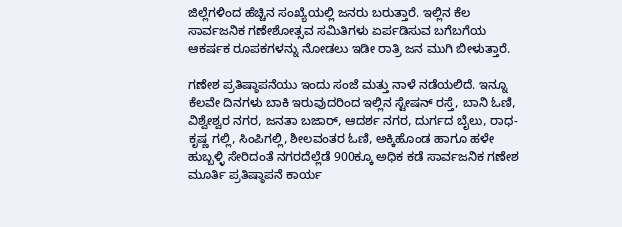ಜಿಲ್ಲೆಗಳಿಂದ ಹೆಚ್ಚಿನ ಸಂಖ್ಯೆಯಲ್ಲಿ ಜನರು ‌ಬರುತ್ತಾರೆ. ಇಲ್ಲಿನ ಕೆಲ ಸಾರ್ವಜನಿಕ ಗಣೇಶೋತ್ಸವ ಸಮಿತಿಗಳು ಏರ್ಪಡಿಸುವ ಬಗೆಬಗೆಯ ಆಕರ್ಷಕ ರೂಪಕಗಳನ್ನು ನೋಡಲು ಇಡೀ ರಾತ್ರಿ ಜನ ಮುಗಿ ಬೀಳುತ್ತಾರೆ.

ಗಣೇಶ ಪ್ರತಿಷ್ಠಾಪನೆಯು ಇಂದು ಸಂಜೆ ಮತ್ತು ನಾಳೆ ನಡೆಯಲಿದೆ. ಇನ್ನೂ ಕೆಲವೇ ದಿನಗಳು ಬಾಕಿ ಇರುವುದರಿಂದ ಇಲ್ಲಿನ ಸ್ಟೇಷನ್‌ ರಸ್ತೆ, ಬಾನಿ ಓಣಿ, ವಿಶ್ವೇಶ್ವರ ನಗರ, ಜನತಾ ಬಜಾರ್‌, ಆದರ್ಶ ನಗರ, ದುರ್ಗದ ಬೈಲು, ರಾಧ-ಕೃಷ್ಣ ಗಲ್ಲಿ, ಸಿಂಪಿಗಲ್ಲಿ, ಶೀಲವಂತರ ಓಣಿ, ಅಕ್ಕಿಹೊಂಡ ಹಾಗೂ ಹಳೇ ಹುಬ್ಬಳ್ಳಿ ಸೇರಿದಂತೆ ನಗರದೆಲ್ಲೆಡೆ 900ಕ್ಕೂ ಅಧಿಕ ಕಡೆ ಸಾರ್ವಜನಿಕ ಗಣೇಶ ಮೂರ್ತಿ ಪ್ರತಿಷ್ಠಾಪನೆ ಕಾರ್ಯ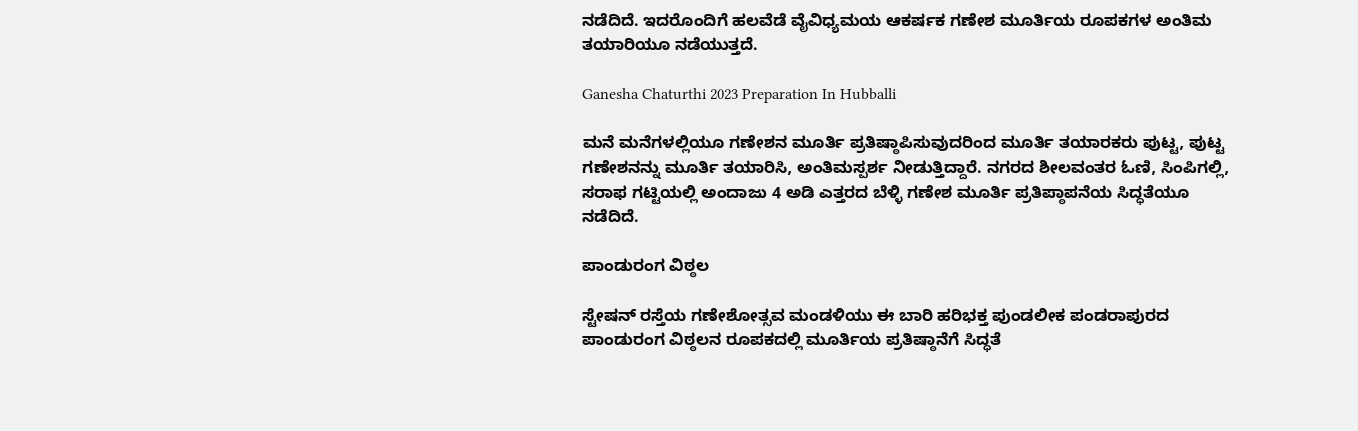ನಡೆದಿದೆ. ಇದರೊಂದಿಗೆ ಹಲವೆಡೆ ವೈವಿಧ್ಯಮಯ ಆಕರ್ಷಕ ಗಣೇಶ ಮೂರ್ತಿಯ ರೂಪಕಗಳ ಅಂತಿಮ ತಯಾರಿಯೂ ನಡೆಯುತ್ತದೆ.

Ganesha Chaturthi 2023 Preparation In Hubballi

ಮನೆ ಮನೆಗಳಲ್ಲಿಯೂ ಗಣೇಶನ ಮೂರ್ತಿ ಪ್ರತಿಷ್ಠಾಪಿಸುವುದರಿಂದ ಮೂರ್ತಿ ತಯಾರಕರು ಪುಟ್ಟ, ಪುಟ್ಟ ಗಣೇಶನನ್ನು ಮೂರ್ತಿ ತಯಾರಿಸಿ, ಅಂತಿಮಸ್ಪರ್ಶ ನೀಡುತ್ತಿದ್ದಾರೆ. ನಗರದ ಶೀಲವಂತರ ಓಣಿ, ಸಿಂಪಿಗಲ್ಲಿ, ಸರಾಫ ಗಟ್ಟಿಯಲ್ಲಿ ಅಂದಾಜು 4 ಅಡಿ ಎತ್ತರದ ಬೆಳ್ಳಿ ಗಣೇಶ ಮೂರ್ತಿ ಪ್ರತಿಪ್ಠಾಪನೆಯ ಸಿದ್ಧತೆಯೂ ನಡೆದಿದೆ.

ಪಾಂಡುರಂಗ ವಿಠ್ಠಲ

ಸ್ಟೇಷನ್‌ ರಸ್ತೆಯ ಗಣೇಶೋತ್ಸವ ಮಂಡಳಿಯು ಈ ಬಾರಿ ಹರಿಭಕ್ತ ಪುಂಡಲೀಕ ಪಂಡರಾಪುರದ ಪಾಂಡುರಂಗ ವಿಠ್ಠಲನ ರೂಪಕದಲ್ಲಿ ಮೂರ್ತಿಯ ಪ್ರತಿಷ್ಠಾನೆಗೆ ಸಿದ್ಧತೆ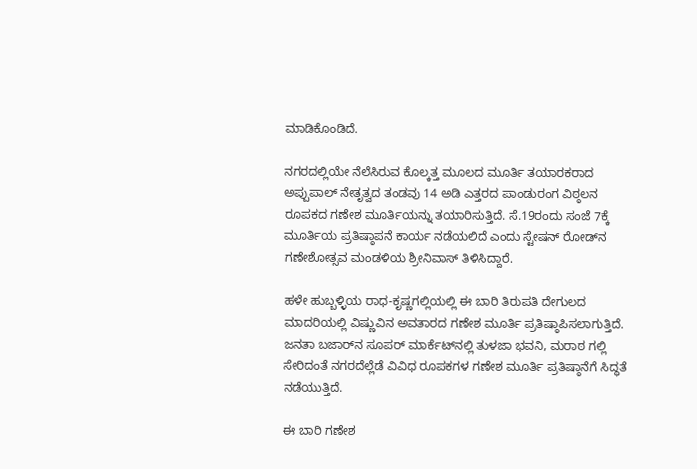ಮಾಡಿಕೊಂಡಿದೆ.

ನಗರದಲ್ಲಿಯೇ ನೆಲೆಸಿರುವ ಕೊಲ್ಕತ್ತ ಮೂಲದ ಮೂರ್ತಿ ತಯಾರಕರಾದ ಅಪ್ಪುಪಾಲ್ ನೇತೃತ್ವದ ತಂಡವು 14 ಅಡಿ ಎತ್ತರದ ಪಾಂಡುರಂಗ ವಿಠ್ಠಲನ ರೂಪಕದ ಗಣೇಶ ಮೂರ್ತಿಯನ್ನು ತಯಾರಿಸುತ್ತಿದೆ. ಸೆ.19ರಂದು ಸಂಜೆ 7ಕ್ಕೆ ಮೂರ್ತಿಯ ಪ್ರತಿಷ್ಠಾಪನೆ ಕಾರ್ಯ ನಡೆಯಲಿದೆ ಎಂದು ಸ್ಟೇಷನ್‌ ರೋಡ್‌ನ ಗಣೇಶೋತ್ಸವ ಮಂಡಳಿಯ ಶ್ರೀನಿವಾಸ್‌ ತಿಳಿಸಿದ್ದಾರೆ.

ಹಳೇ ಹುಬ್ಬಳ್ಳಿಯ ರಾಧ-ಕೃಷ್ಣಗಲ್ಲಿಯಲ್ಲಿ ಈ ಬಾರಿ ತಿರುಪತಿ ದೇಗುಲದ ಮಾದರಿಯಲ್ಲಿ ವಿಷ್ಣುವಿನ ಅವತಾರದ ಗಣೇಶ ಮೂರ್ತಿ ಪ್ರತಿಷ್ಠಾಪಿಸಲಾಗುತ್ತಿದೆ. ಜನತಾ ಬಜಾರ್‌ನ ಸೂಪರ್ ಮಾರ್ಕೆಟ್‌ನಲ್ಲಿ ತುಳಜಾ ಭವನಿ, ಮರಾಠ ಗಲ್ಲಿ ಸೇರಿದಂತೆ ನಗರದೆಲ್ಲೆಡೆ ವಿವಿಧ ರೂಪಕಗಳ ಗಣೇಶ ಮೂರ್ತಿ ಪ್ರತಿಷ್ಠಾನೆಗೆ ಸಿದ್ಧತೆ ನಡೆಯುತ್ತಿದೆ.

ಈ ಬಾರಿ ಗಣೇಶ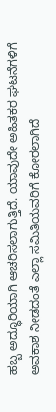ಹಬ್ಬ ಅದ್ಧೂರಿಯಾಗಿ ಆಚರಿಸಲಾಗುತ್ತಿದೆ. ಯಾವುದೇ ಅಹಿತಕರ ಘಟನೆಗಳಿಗೆ ಅವಕಾಶ ನೀಡದಂತೆ ಎಲ್ಲಾ ಸಮಿತಿಯವರಿಗೆ ಕೋರಲಾಗಿದೆ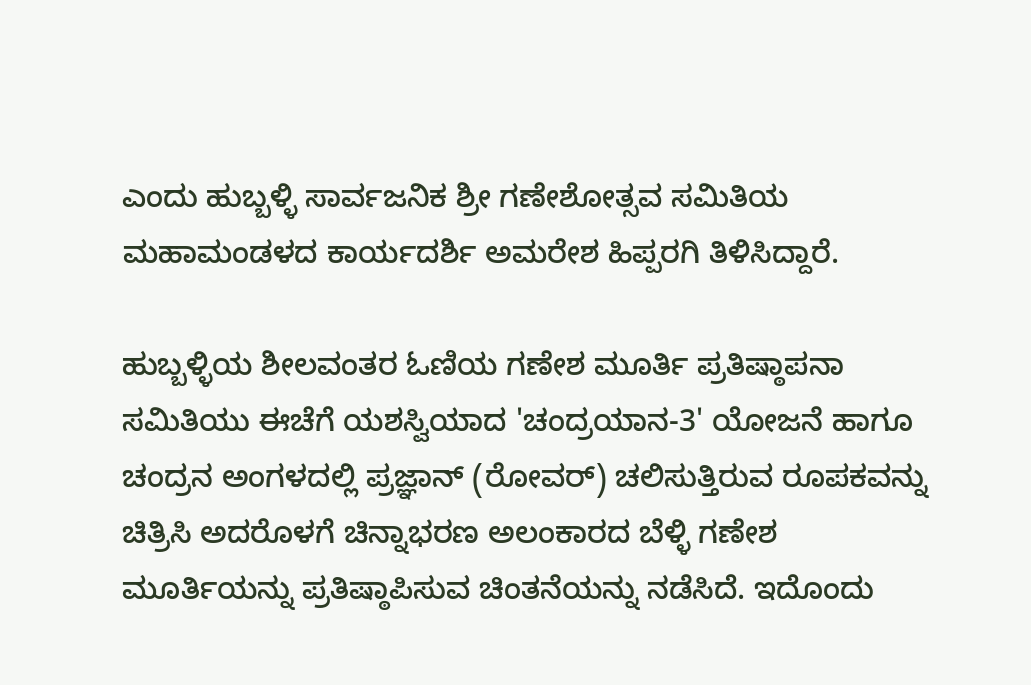ಎಂದು ಹುಬ್ಬಳ್ಳಿ ಸಾರ್ವಜನಿಕ ಶ್ರೀ ಗಣೇಶೋತ್ಸವ ಸಮಿತಿಯ ಮಹಾಮಂಡಳದ ಕಾರ್ಯದರ್ಶಿ ಅಮರೇಶ ಹಿಪ್ಪರಗಿ ತಿಳಿಸಿದ್ದಾರೆ.

ಹುಬ್ಬಳ್ಳಿಯ ಶೀಲವಂತರ ಓಣಿಯ ಗಣೇಶ ಮೂರ್ತಿ ಪ್ರತಿಷ್ಠಾಪನಾ ಸಮಿತಿಯು ಈಚೆಗೆ ಯಶಸ್ವಿಯಾದ 'ಚಂದ್ರಯಾನ-3' ಯೋಜನೆ ಹಾಗೂ ಚಂದ್ರನ ಅಂಗಳದಲ್ಲಿ ಪ್ರಜ್ಞಾನ್‌ (ರೋವರ್‌) ಚಲಿಸುತ್ತಿರುವ ರೂಪಕವನ್ನು ಚಿತ್ರಿಸಿ ಅದರೊಳಗೆ ಚಿನ್ನಾಭರಣ ಅಲಂಕಾರದ ಬೆಳ್ಳಿ ಗಣೇಶ ಮೂರ್ತಿಯನ್ನು ಪ್ರತಿಷ್ಠಾಪಿಸುವ ಚಿಂತನೆಯನ್ನು ನಡೆಸಿದೆ. ಇದೊಂದು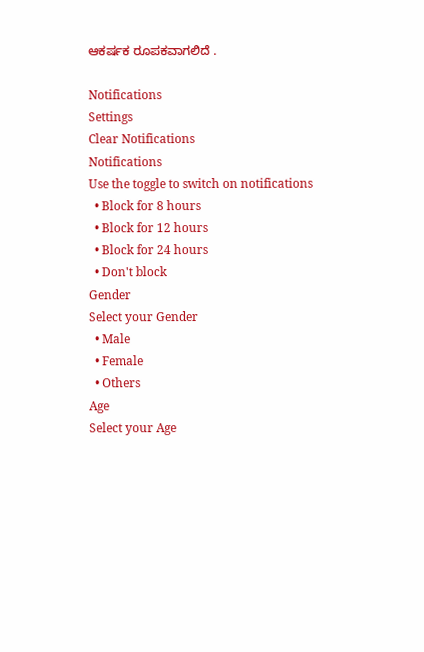ಆಕರ್ಷಕ ರೂಪಕವಾಗಲಿದೆ .

Notifications
Settings
Clear Notifications
Notifications
Use the toggle to switch on notifications
  • Block for 8 hours
  • Block for 12 hours
  • Block for 24 hours
  • Don't block
Gender
Select your Gender
  • Male
  • Female
  • Others
Age
Select your Age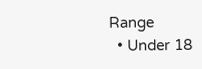Range
  • Under 18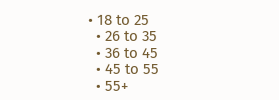• 18 to 25
  • 26 to 35
  • 36 to 45
  • 45 to 55
  • 55+